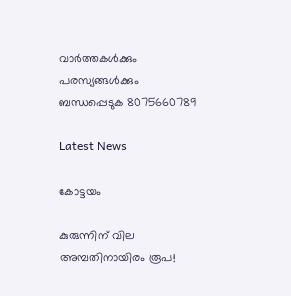വാർത്തകൾക്കും പരസ്യങ്ങൾക്കും ബന്ധപ്പെടുക 8075660789

Latest News

കോട്ടയം

കുരുന്നിന് വില അമ്പതിനായിരം രൂപ!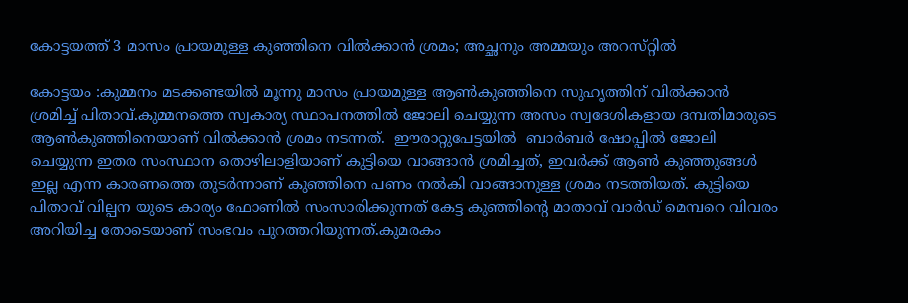കോട്ടയത്ത് 3 മാസം പ്രായമുള്ള കുഞ്ഞിനെ വിൽക്കാൻ ശ്രമം; അച്ഛനും അമ്മയും അറസ്‌റ്റിൽ

കോട്ടയം :കുമ്മനം മടക്കണ്ടയിൽ മൂന്നു മാസം പ്രായമുള്ള ആൺകുഞ്ഞിനെ സുഹൃത്തിന് വിൽക്കാൻ ശ്രമിച്ച് പിതാവ്.കുമ്മനത്തെ സ്വകാര്യ സ്ഥാപനത്തിൽ ജോലി ചെയ്യുന്ന അസം സ്വദേശികളായ ദമ്പതിമാരുടെ ആൺകുഞ്ഞിനെയാണ് വിൽക്കാൻ ശ്രമം നടന്നത്.  ഈരാറ്റുപേട്ടയിൽ  ബാർബർ ഷോപ്പിൽ ജോലി ചെയ്യുന്ന ഇതര സംസ്ഥാന തൊഴിലാളിയാണ് കുട്ടിയെ വാങ്ങാൻ ശ്രമിച്ചത്, ഇവർക്ക് ആൺ കുഞ്ഞുങ്ങൾ ഇല്ല എന്ന കാരണത്തെ തുടർന്നാണ് കുഞ്ഞിനെ പണം നൽകി വാങ്ങാനുള്ള ശ്രമം നടത്തിയത്. കുട്ടിയെ പിതാവ് വില്പന യുടെ കാര്യം ഫോണിൽ സംസാരിക്കുന്നത് കേട്ട കുഞ്ഞിന്റെ മാതാവ് വാർഡ് മെമ്പറെ വിവരം അറിയിച്ച തോടെയാണ് സംഭവം പുറത്തറിയുന്നത്.കുമരകം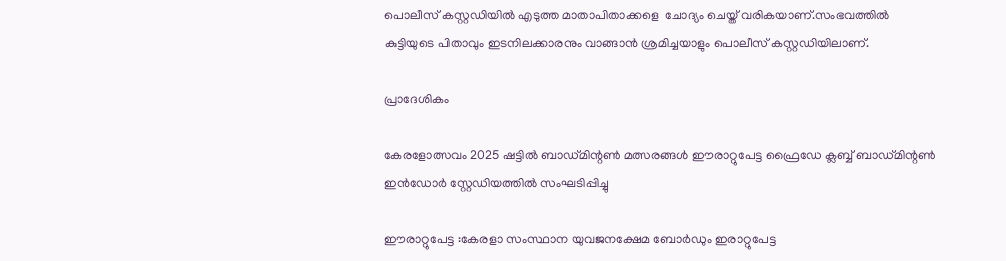പൊലീസ് കസ്റ്റഡിയിൽ എടുത്ത മാതാപിതാക്കളെ  ചോദ്യം ചെയ്ത് വരികയാണ്.സംഭവത്തിൽ കുട്ടിയുടെ പിതാവും ഇടനിലക്കാരനും വാങ്ങാൻ ശ്രമിച്ചയാളും പൊലീസ് കസ്റ്റഡിയിലാണ്.

പ്രാദേശികം

കേരളോത്സവം 2025 ഷട്ടിൽ ബാഡ്മിന്റൺ മത്സരങ്ങൾ ഈരാറ്റുപേട്ട ഫ്രൈഡേ ക്ലബ്ബ് ബാഡ്മിന്റൺ ഇൻഡോർ സ്റ്റേഡിയത്തിൽ സംഘടിപ്പിച്ചു

ഈരാറ്റുപേട്ട :കേരളാ സംസ്ഥാന യുവജനക്ഷേമ ബോർഡും ഇരാറ്റുപേട്ട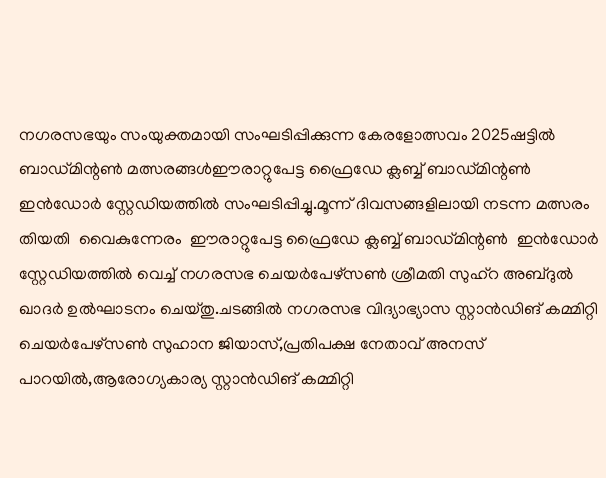നഗരസഭയും സംയുക്തമായി സംഘടിപ്പിക്കുന്ന കേരളോത്സവം 2025ഷട്ടിൽ ബാഡ്മിന്റൺ മത്സരങ്ങൾഈരാറ്റുപേട്ട ഫ്രൈഡേ ക്ലബ്ബ് ബാഡ്മിന്റൺ ഇൻഡോർ സ്റ്റേഡിയത്തിൽ സംഘടിപ്പിച്ചു.മൂന്ന് ദിവസങ്ങളിലായി നടന്ന മത്സരം തിയതി  വൈകുന്നേരം  ഈരാറ്റുപേട്ട ഫ്രൈഡേ ക്ലബ്ബ് ബാഡ്മിന്റൺ  ഇൻഡോർ സ്റ്റേഡിയത്തിൽ വെച്ച് നഗരസഭ ചെയർപേഴ്സൺ ശ്രീമതി സുഹ്‌റ അബ്ദുൽ ഖാദർ ഉൽഘാടനം ചെയ്തു.ചടങ്ങിൽ നഗരസഭ വിദ്യാഭ്യാസ സ്റ്റാൻഡിങ് കമ്മിറ്റി ചെയർപേഴ്സൺ സുഹാന ജിയാസ്,പ്രതിപക്ഷ നേതാവ് അനസ് പാറയിൽ,ആരോഗ്യകാര്യ സ്റ്റാൻഡിങ് കമ്മിറ്റി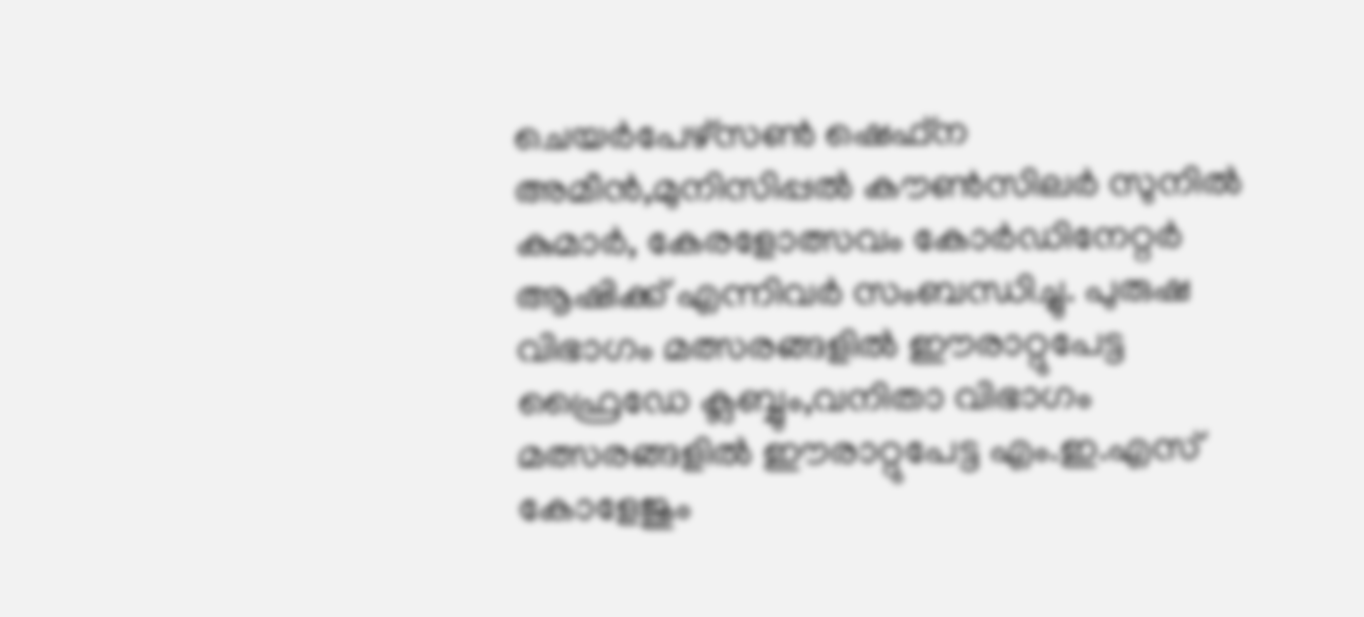ചെയർപേഴ്സൺ ഷെഫ്ന അമീൻ,മുനിസിപ്പൽ കൗൺസിലർ സുനിൽ കുമാർ, കേരളോത്സവം കോർഡിനേറ്റർ ആഷിക്ക് എന്നിവർ സംബന്ധിച്ചു. പുരുഷ വിഭാഗം മത്സരങ്ങളിൽ ഈരാറ്റുപേട്ട ഫ്രൈഡേ ക്ലബ്ബും,വനിതാ വിഭാഗം മത്സരങ്ങളിൽ ഈരാറ്റുപേട്ട എം.ഇ.എസ് കോളേജും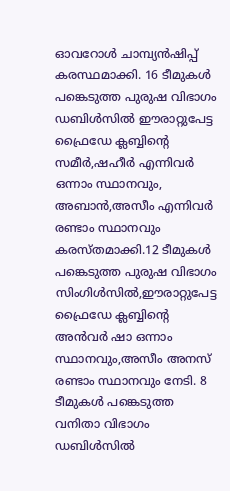ഓവറോൾ ചാമ്പ്യൻഷിപ്പ്  കരസ്ഥമാക്കി. 16 ടീമുകൾ പങ്കെടുത്ത പുരുഷ വിഭാഗം ഡബിൾസിൽ ഈരാറ്റുപേട്ട ഫ്രൈഡേ ക്ലബ്ബിന്റെ സമീർ,ഷഹീർ എന്നിവർ ഒന്നാം സ്ഥാനവും, അബാൻ,അസീം എന്നിവർ രണ്ടാം സ്ഥാനവും കരസ്തമാക്കി.12 ടീമുകൾ പങ്കെടുത്ത പുരുഷ വിഭാഗം സിംഗിൾസിൽ,ഈരാറ്റുപേട്ട ഫ്രൈഡേ ക്ലബ്ബിന്റെ അൻവർ ഷാ ഒന്നാം സ്ഥാനവും,അസീം അനസ് രണ്ടാം സ്ഥാനവും നേടി. 8 ടീമുകൾ പങ്കെടുത്ത വനിതാ വിഭാഗം ഡബിൾസിൽ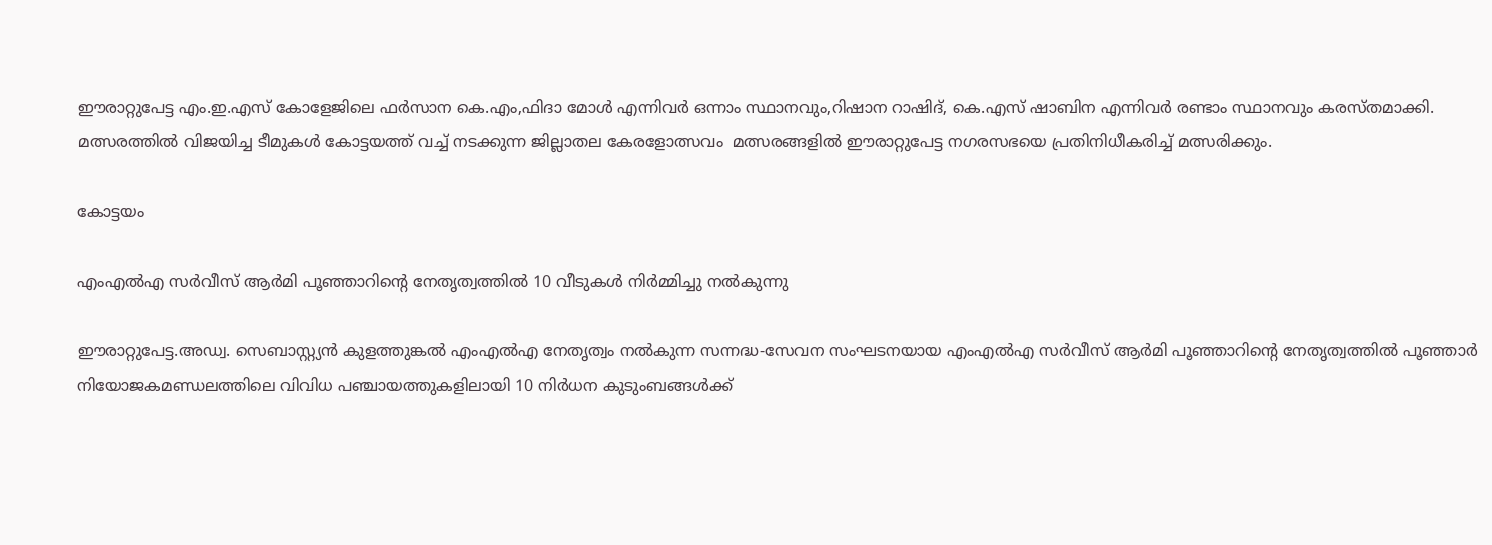ഈരാറ്റുപേട്ട എം.ഇ.എസ് കോളേജിലെ ഫർസാന കെ.എം,ഫിദാ മോൾ എന്നിവർ ഒന്നാം സ്ഥാനവും,റിഷാന റാഷിദ്‌, കെ.എസ് ഷാബിന എന്നിവർ രണ്ടാം സ്ഥാനവും കരസ്തമാക്കി. മത്സരത്തിൽ വിജയിച്ച ടീമുകൾ കോട്ടയത്ത് വച്ച് നടക്കുന്ന ജില്ലാതല കേരളോത്സവം  മത്സരങ്ങളിൽ ഈരാറ്റുപേട്ട നഗരസഭയെ പ്രതിനിധീകരിച്ച് മത്സരിക്കും.

കോട്ടയം

എംഎൽഎ സർവീസ് ആർമി പൂഞ്ഞാറിന്റെ നേതൃത്വത്തിൽ 10 വീടുകൾ നിർമ്മിച്ചു നൽകുന്നു

ഈരാറ്റുപേട്ട.അഡ്വ. സെബാസ്റ്റ്യൻ കുളത്തുങ്കൽ എംഎൽഎ നേതൃത്വം നൽകുന്ന സന്നദ്ധ-സേവന സംഘടനയായ എംഎൽഎ സർവീസ് ആർമി പൂഞ്ഞാറിന്റെ നേതൃത്വത്തിൽ പൂഞ്ഞാർ നിയോജകമണ്ഡലത്തിലെ വിവിധ പഞ്ചായത്തുകളിലായി 10 നിർധന കുടുംബങ്ങൾക്ക്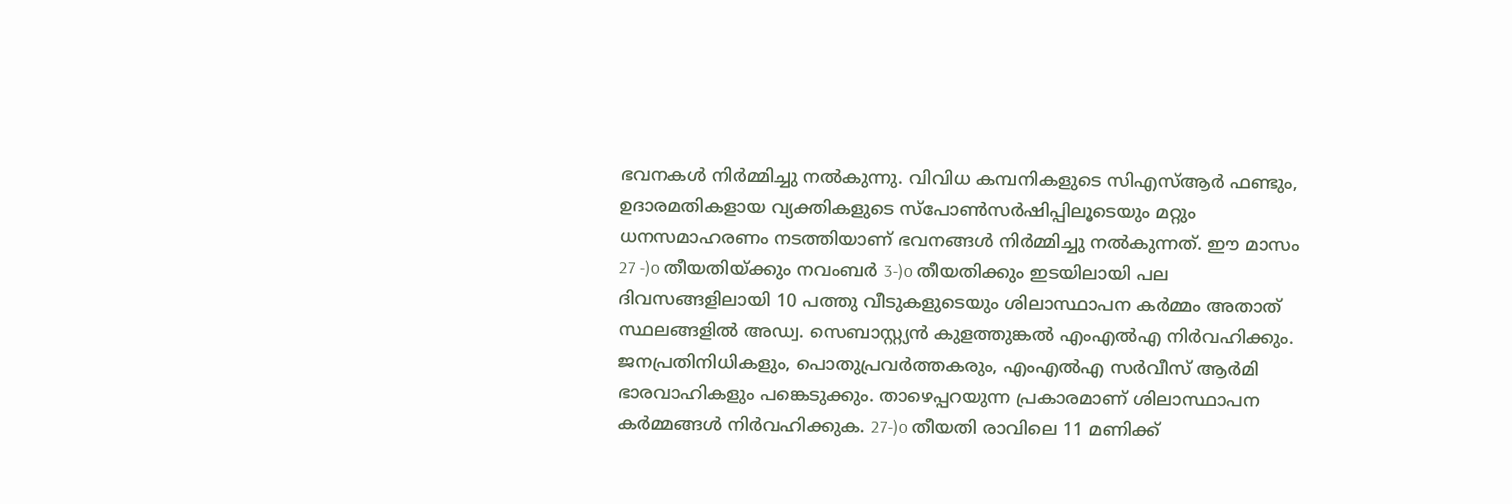ഭവനകൾ നിർമ്മിച്ചു നൽകുന്നു. വിവിധ കമ്പനികളുടെ സിഎസ്ആർ ഫണ്ടും, ഉദാരമതികളായ വ്യക്തികളുടെ സ്പോൺസർഷിപ്പിലൂടെയും മറ്റും ധനസമാഹരണം നടത്തിയാണ് ഭവനങ്ങൾ നിർമ്മിച്ചു നൽകുന്നത്. ഈ മാസം 27 -)o തീയതിയ്ക്കും നവംബർ 3-)o തീയതിക്കും ഇടയിലായി പല ദിവസങ്ങളിലായി 10 പത്തു വീടുകളുടെയും ശിലാസ്ഥാപന കർമ്മം അതാത് സ്ഥലങ്ങളിൽ അഡ്വ. സെബാസ്റ്റ്യൻ കുളത്തുങ്കൽ എംഎൽഎ നിർവഹിക്കും. ജനപ്രതിനിധികളും, പൊതുപ്രവർത്തകരും, എംഎൽഎ സർവീസ് ആർമി ഭാരവാഹികളും പങ്കെടുക്കും. താഴെപ്പറയുന്ന പ്രകാരമാണ് ശിലാസ്ഥാപന കർമ്മങ്ങൾ നിർവഹിക്കുക. 27-)o തീയതി രാവിലെ 11 മണിക്ക്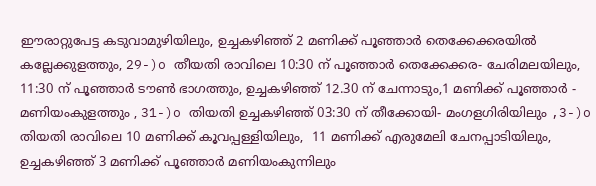ഈരാറ്റുപേട്ട കടുവാമുഴിയിലും, ഉച്ചകഴിഞ്ഞ് 2 മണിക്ക് പൂഞ്ഞാർ തെക്കേക്കരയിൽ കല്ലേക്കുളത്തും, 29-)o തീയതി രാവിലെ 10:30 ന് പൂഞ്ഞാർ തെക്കേക്കര- ചേരിമലയിലും, 11:30 ന് പൂഞ്ഞാർ ടൗൺ ഭാഗത്തും, ഉച്ചകഴിഞ്ഞ് 12.30 ന് ചേന്നാടും,1 മണിക്ക് പൂഞ്ഞാർ - മണിയംകുളത്തും , 31-)o തിയതി ഉച്ചകഴിഞ്ഞ് 03:30 ന് തീക്കോയി- മംഗളഗിരിയിലും ,3-)o തിയതി രാവിലെ 10 മണിക്ക് കൂവപ്പള്ളിയിലും,  11 മണിക്ക് എരുമേലി ചേനപ്പാടിയിലും, ഉച്ചകഴിഞ്ഞ് 3 മണിക്ക് പൂഞ്ഞാർ മണിയംകുന്നിലും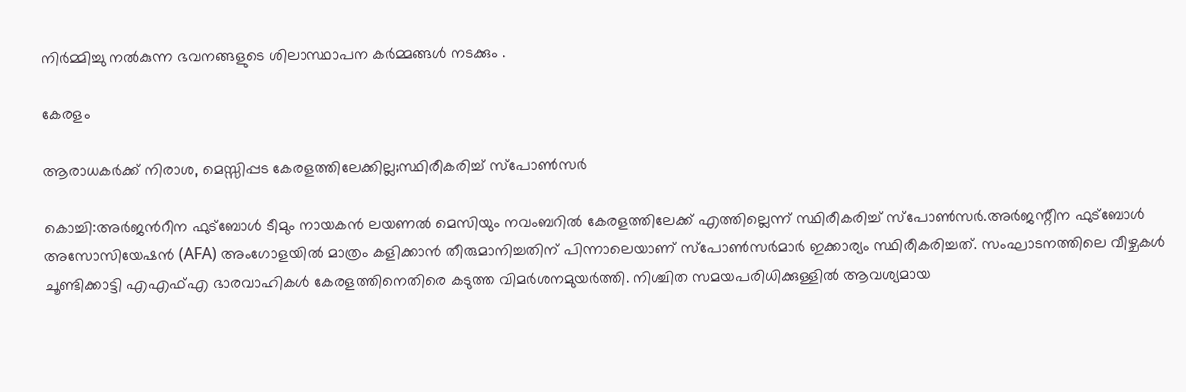നിർമ്മിച്ചു നൽകുന്ന ഭവനങ്ങളുടെ ശിലാസ്ഥാപന കർമ്മങ്ങൾ നടക്കും .

കേരളം

ആരാധകര്‍ക്ക് നിരാശ, മെസ്സിപ്പട കേരളത്തിലേക്കില്ല;സ്ഥിരീകരിച്ച് സ്പോൺസര്‍

കൊച്ചി:അര്‍ജന്‍റീന ഫുട്ബോള്‍ ടീമും നായകന്‍ ലയണല്‍ മെസിയും നവംബറിൽ കേരളത്തിലേക്ക് എത്തില്ലെന്ന് സ്ഥിരീകരിച്ച് സ്പോൺസർ.അർജന്റീന ഫുട്‌ബോൾ അസോസിയേഷൻ (AFA) അംഗോളയിൽ മാത്രം കളിക്കാൻ തീരുമാനിച്ചതിന് പിന്നാലെയാണ് സ്പോൺസർമാർ ഇക്കാര്യം സ്ഥിരീകരിച്ചത്. സംഘാടനത്തിലെ വീഴ്ചകൾ ചൂണ്ടിക്കാട്ടി എഎഫ്എ ഭാരവാഹികൾ കേരളത്തിനെതിരെ കടുത്ത വിമർശനമുയർത്തി. നിശ്ചിത സമയപരിധിക്കുള്ളിൽ ആവശ്യമായ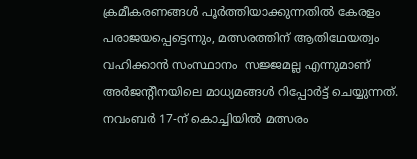ക്രമീകരണങ്ങൾ പൂർത്തിയാക്കുന്നതിൽ കേരളം പരാജയപ്പെട്ടെന്നും, മത്സരത്തിന് ആതിഥേയത്വം വഹിക്കാൻ സംസ്ഥാനം  സജ്ജമല്ല എന്നുമാണ് അർജന്റീനയിലെ മാധ്യമങ്ങൾ റിപ്പോർട്ട് ചെയ്യുന്നത്. നവംബർ 17-ന് കൊച്ചിയിൽ മത്സരം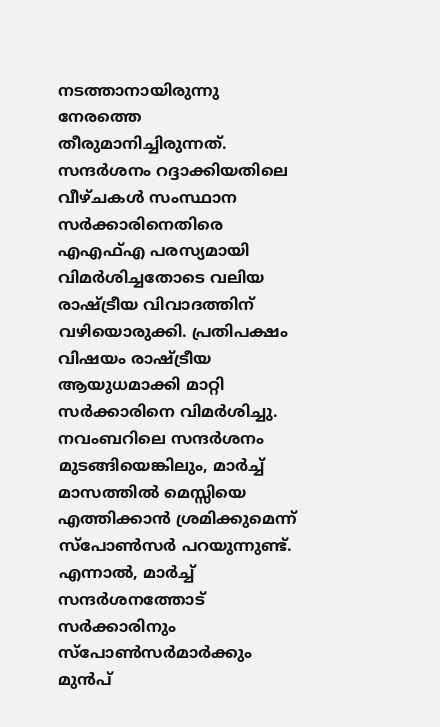നടത്താനായിരുന്നു നേരത്തെ തീരുമാനിച്ചിരുന്നത്. സന്ദർശനം റദ്ദാക്കിയതിലെ വീഴ്ചകൾ സംസ്ഥാന സർക്കാരിനെതിരെ എഎഫ്എ പരസ്യമായി വിമർശിച്ചതോടെ വലിയ രാഷ്ട്രീയ വിവാദത്തിന് വഴിയൊരുക്കി. പ്രതിപക്ഷം വിഷയം രാഷ്ട്രീയ ആയുധമാക്കി മാറ്റി സർക്കാരിനെ വിമർശിച്ചു. നവംബറിലെ സന്ദർശനം മുടങ്ങിയെങ്കിലും, മാർച്ച് മാസത്തിൽ മെസ്സിയെ എത്തിക്കാൻ ശ്രമിക്കുമെന്ന്  സ്പോൺസർ പറയുന്നുണ്ട്. എന്നാൽ, മാർച്ച് സന്ദർശനത്തോട് സർക്കാരിനും സ്പോൺസർമാർക്കും മുൻപ്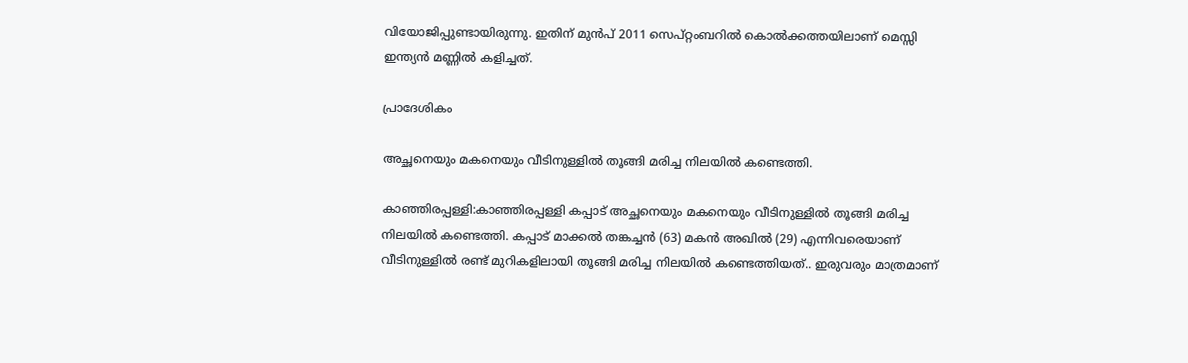വിയോജിപ്പുണ്ടായിരുന്നു. ഇതിന് മുൻപ് 2011 സെപ്റ്റംബറിൽ കൊൽക്കത്തയിലാണ് മെസ്സി ഇന്ത്യൻ മണ്ണിൽ കളിച്ചത്.

പ്രാദേശികം

അച്ഛനെയും മകനെയും വീടിനുള്ളിൽ തൂങ്ങി മരിച്ച നിലയിൽ കണ്ടെത്തി.

കാഞ്ഞിരപ്പള്ളി:കാഞ്ഞിരപ്പള്ളി കപ്പാട് അച്ഛനെയും മകനെയും വീടിനുള്ളിൽ തൂങ്ങി മരിച്ച നിലയിൽ കണ്ടെത്തി. കപ്പാട് മാക്കൽ തങ്കച്ചൻ (63) മകൻ അഖിൽ (29) എന്നിവരെയാണ് വീടിനുള്ളിൽ രണ്ട് മുറികളിലായി തൂങ്ങി മരിച്ച നിലയിൽ കണ്ടെത്തിയത്.. ഇരുവരും മാത്രമാണ്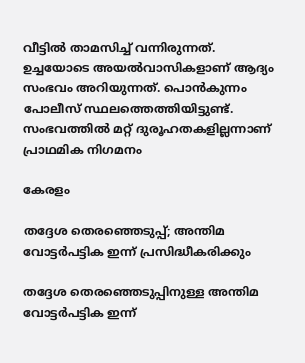വീട്ടിൽ താമസിച്ച് വന്നിരുന്നത്. ഉച്ചയോടെ അയൽവാസികളാണ് ആദ്യം സംഭവം അറിയുന്നത്. പൊൻകുന്നം പോലീസ് സ്ഥലത്തെത്തിയിട്ടുണ്ട്. സംഭവത്തിൽ മറ്റ് ദുരൂഹതകളില്ലന്നാണ് പ്രാഥമിക നിഗമനം

കേരളം

തദ്ദേശ തെരഞ്ഞെടുപ്പ്; അന്തിമ വോട്ടർപട്ടിക ഇന്ന് പ്രസിദ്ധീകരിക്കും

തദ്ദേശ തെരഞ്ഞെടുപ്പിനുള്ള അന്തിമ വോട്ടർപട്ടിക ഇന്ന്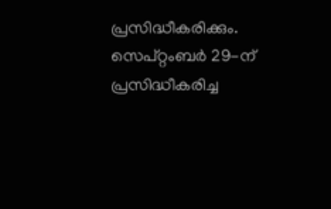പ്രസിദ്ധീകരിക്കും. സെപ്റ്റംബർ 29-ന് പ്രസിദ്ധീകരിച്ച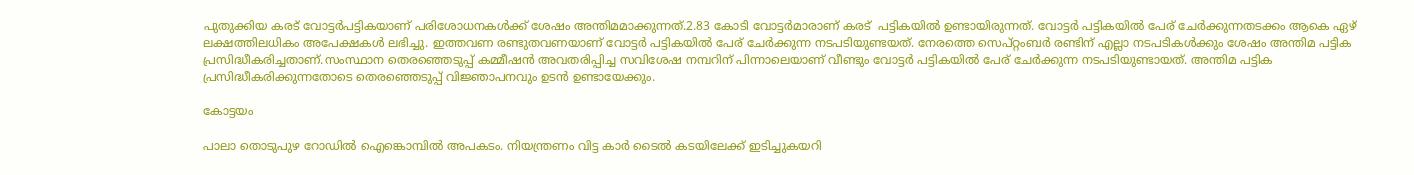പുതുക്കിയ കരട് വോട്ടർപട്ടികയാണ് പരിശോധനകൾക്ക് ശേഷം അന്തിമമാക്കുന്നത്.2.83 കോടി വോട്ടർമാരാണ് കരട്  പട്ടികയിൽ ഉണ്ടായിരുന്നത്. വോട്ടർ പട്ടികയിൽ പേര് ചേർക്കുന്നതടക്കം ആകെ ഏഴ് ലക്ഷത്തിലധികം അപേക്ഷകൾ ലഭിച്ചു. ഇത്തവണ രണ്ടുതവണയാണ് വോട്ടർ പട്ടികയിൽ പേര് ചേർക്കുന്ന നടപടിയുണ്ടയത്. നേരത്തെ സെപ്റ്റംബർ രണ്ടിന് എല്ലാ നടപടികൾക്കും ശേഷം അന്തിമ പട്ടിക പ്രസിദ്ധീകരിച്ചതാണ്.സംസ്ഥാന തെരഞ്ഞെടുപ്പ് കമ്മീഷൻ അവതരിപ്പിച്ച സവിശേഷ നമ്പറിന് പിന്നാലെയാണ് വീണ്ടും വോട്ടർ പട്ടികയിൽ പേര് ചേർക്കുന്ന നടപടിയുണ്ടായത്. അന്തിമ പട്ടിക പ്രസിദ്ധീകരിക്കുന്നതോടെ തെരഞ്ഞെടുപ്പ് വിജ്ഞാപനവും ഉടൻ ഉണ്ടായേക്കും.

കോട്ടയം

പാലാ തൊടുപുഴ റോഡിൽ ഐങ്കൊമ്പിൽ അപകടം. നിയന്ത്രണം വിട്ട കാർ ടൈൽ കടയിലേക്ക് ഇടിച്ചുകയറി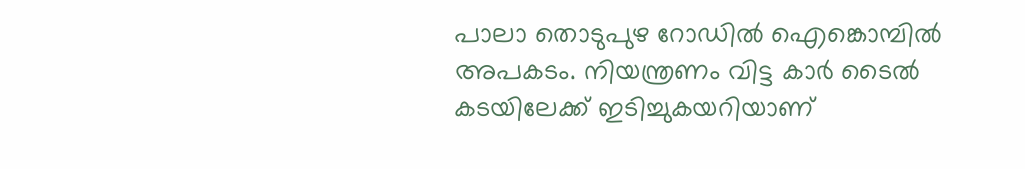പാലാ തൊടുപുഴ റോഡിൽ ഐങ്കൊമ്പിൽ അപകടം. നിയന്ത്രണം വിട്ട കാർ ടൈൽ കടയിലേക്ക് ഇടിച്ചുകയറിയാണ്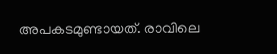അപകടമുണ്ടായത്. രാവിലെ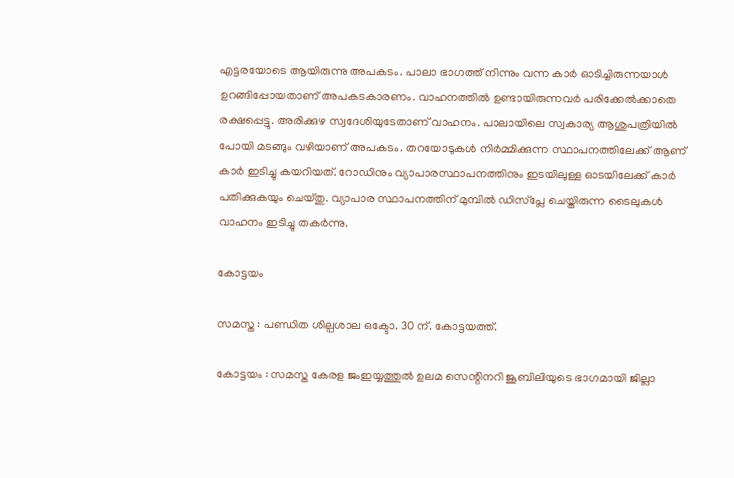എട്ടരയോടെ ആയിരുന്നു അപകടം. പാലാ ഭാഗത്ത് നിന്നും വന്ന കാർ ഓടിച്ചിരുന്നയാൾ ഉറങ്ങിപ്പോയതാണ് അപകടകാരണം. വാഹനത്തിൽ ഉണ്ടായിരുന്നവർ പരിക്കേൽക്കാതെ രക്ഷപ്പെട്ടു. അരിക്കുഴ സ്വദേശിയുടേതാണ് വാഹനം. പാലായിലെ സ്വകാര്യ ആശുപത്രിയിൽ പോയി മടങ്ങും വഴിയാണ് അപകടം. തറയോടുകൾ നിർമ്മിക്കുന്ന സ്ഥാപനത്തിലേക്ക് ആണ് കാർ ഇടിച്ചു കയറിയത്. റോഡിനും വ്യാപാരസ്ഥാപനത്തിനും ഇടയിലുള്ള ഓടയിലേക്ക് കാർ പതിക്കുകയും ചെയ്‌തു. വ്യാപാര സ്ഥാപനത്തിന് മുമ്പിൽ ഡിസ്‌പ്ലേ ചെയ്തിരുന്ന ടൈലുകൾ വാഹനം ഇടിച്ചു തകർന്നു.

കോട്ടയം

സമസ്ത : പണ്ഡിത ശില്പശാല ഒക്ടോ. 30 ന്. കോട്ടയത്ത്.

കോട്ടയം : സമസ്ത കേരള ജംഇയ്യത്തുൽ ഉലമ സെന്റിനറി ജൂബിലിയുടെ ഭാഗമായി ജില്ലാ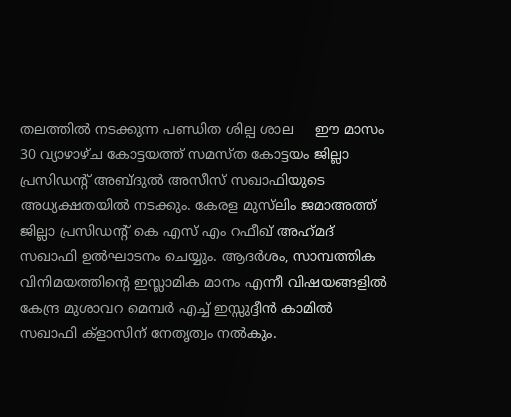തലത്തിൽ നടക്കുന്ന പണ്ഡിത ശില്പ ശാല     ഈ മാസം 30 വ്യാഴാഴ്ച കോട്ടയത്ത്‌ സമസ്ത കോട്ടയം ജില്ലാ പ്രസിഡന്റ്‌ അബ്ദുൽ അസീസ് സഖാഫിയുടെ അധ്യക്ഷതയിൽ നടക്കും. കേരള മുസ്‌ലിം ജമാഅത്ത് ജില്ലാ പ്രസിഡന്റ്‌ കെ എസ് എം റഫീഖ് അഹ്‌മദ്‌ സഖാഫി ഉൽഘാടനം ചെയ്യും. ആദർശം, സാമ്പത്തിക വിനിമയത്തിന്റെ ഇസ്ലാമിക മാനം എന്നീ വിഷയങ്ങളിൽ കേന്ദ്ര മുശാവറ മെമ്പർ എച്ച് ഇസ്സുദ്ദീൻ കാമിൽ സഖാഫി ക്‌ളാസിന് നേതൃത്വം നൽകും.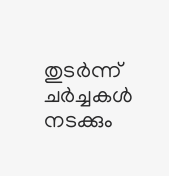തുടർന്ന് ചർച്ചകൾ നടക്കും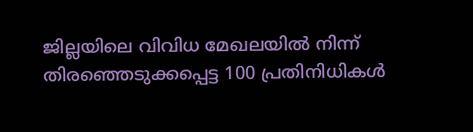ജില്ലയിലെ വിവിധ മേഖലയിൽ നിന്ന് തിരഞ്ഞെടുക്കപ്പെട്ട 100 പ്രതിനിധികൾ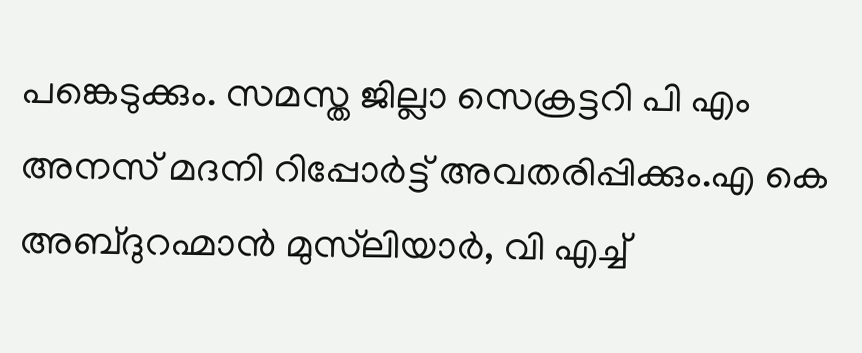പങ്കെടുക്കും. സമസ്ത ജില്ലാ സെക്രട്ടറി പി എം അനസ് മദനി റിപ്പോർട്ട് അവതരിപ്പിക്കും.എ കെ അബ്ദുറഹ്മാൻ മുസ്‌ലിയാർ, വി എച്ച്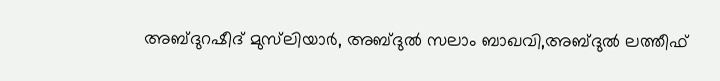അബ്ദുറഷീദ് മുസ്‌ലിയാർ, അബ്ദുൽ സലാം ബാഖവി,അബ്ദുൽ ലത്തീഫ്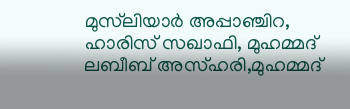മുസ്‌ലിയാർ അപ്പാഞ്ചിറ, ഹാരിസ് സഖാഫി, മുഹമ്മദ് ലബീബ് അസ്ഹരി,മുഹമ്മദ്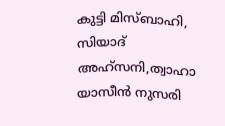കുട്ടി മിസ്ബാഹി, സിയാദ് അഹ്സനി,ത്വാഹാ യാസീൻ നുസരി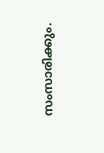സംസാരിക്കും.